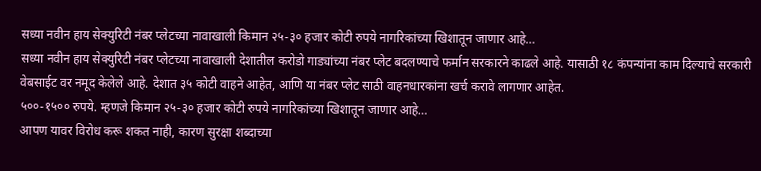सध्या नवीन हाय सेक्युरिटी नंबर प्लेटच्या नावाखाली किमान २५-३० हजार कोटी रुपये नागरिकांच्या खिशातून जाणार आहे…
सध्या नवीन हाय सेक्युरिटी नंबर प्लेटच्या नावाखाली देशातील करोडो गाड्यांच्या नंबर प्लेट बदलण्याचे फर्मान सरकारने काढले आहे. यासाठी १८ कंपन्यांना काम दिल्याचे सरकारी वेबसाईट वर नमूद केलेले आहे. देशात ३५ कोटी वाहने आहेत, आणि या नंबर प्लेट साठी वाहनधारकांना खर्च करावे लागणार आहेत.
५००-१५०० रुपये. म्हणजे किमान २५-३० हजार कोटी रुपये नागरिकांच्या खिशातून जाणार आहे…
आपण यावर विरोध करू शकत नाही, कारण सुरक्षा शब्दाच्या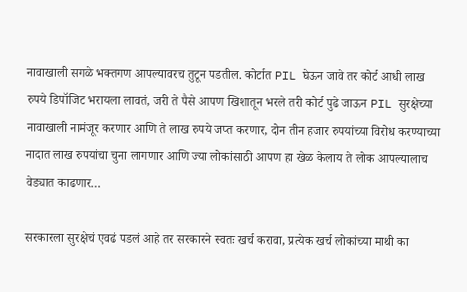नावाखाली सगळे भक्तगण आपल्यावरच तुटून पडतील. कोर्टात PIL घेऊन जावे तर कोर्ट आधी लाख रुपये डिपॉजिट भरायला लावतं, जरी ते पैसे आपण खिशातून भरले तरी कोर्ट पुढे जाऊन PIL सुरक्षेच्या नावाखाली नामंजूर करणार आणि ते लाख रुपये जप्त करणार, दोन तीन हजार रुपयांच्या विरोध करण्याच्या नादात लाख रुपयांचा चुना लागणार आणि ज्या लोकांसाठी आपण हा खेळ केलाय ते लोक आपल्यालाच वेड्यात काढणार…

सरकारला सुरक्षेचं एवढं पडलं आहे तर सरकारने स्वतः खर्च करावा, प्रत्येक खर्च लोकांच्या माथी का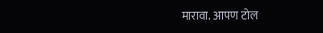मारावा. आपण टोल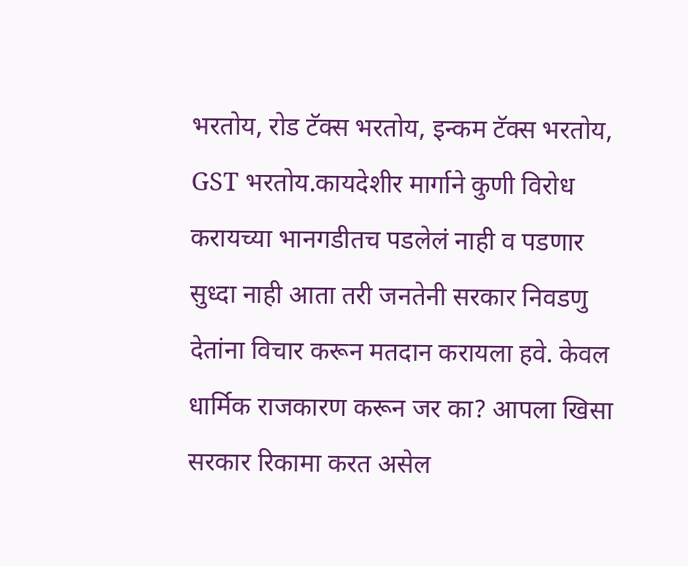भरतोय, रोड टॅक्स भरतोय, इन्कम टॅक्स भरतोय, GST भरतोय.कायदेशीर मार्गाने कुणी विरोध करायच्या भानगडीतच पडलेलं नाही व पडणार सुध्दा नाही आता तरी जनतेनी सरकार निवडणु देतांना विचार करून मतदान करायला हवे. केवल धार्मिक राजकारण करून जर का? आपला खिसा सरकार रिकामा करत असेल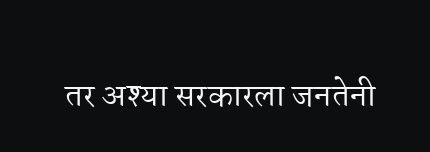तर अश्या सरकारला जनतेनी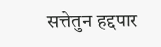सत्तेतुन हद्दपार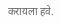करायला हवे.